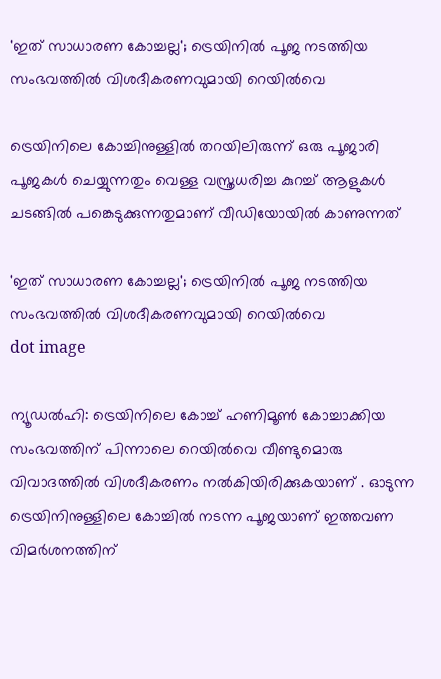'ഇത് സാധാരണ കോച്ചല്ല'; ട്രെയിനിൽ പൂജ നടത്തിയ സംഭവത്തിൽ വിശദീകരണവുമായി റെയിൽവെ

ട്രെയിനിലെ കോച്ചിനുള്ളിൽ തറയിലിരുന്ന് ഒരു പൂജാരി പൂജകൾ ചെയ്യുന്നതും വെള്ള വസ്ത്രധരിച്ച കുറച്ച് ആളുകൾ ചടങ്ങിൽ പങ്കെടുക്കുന്നതുമാണ് വീഡിയോയിൽ കാണുന്നത്

'ഇത് സാധാരണ കോച്ചല്ല'; ട്രെയിനിൽ പൂജ നടത്തിയ സംഭവത്തിൽ വിശദീകരണവുമായി റെയിൽവെ
dot image

ന്യൂഡൽഹി: ട്രെയിനിലെ കോച്ച് ഹണിമൂൺ കോച്ചാക്കിയ സംഭവത്തിന് പിന്നാലെ റെയിൽവെ വീണ്ടുമൊരു വിവാദത്തിൽ വിശദീകരണം നൽകിയിരിക്കുകയാണ് . ഓടുന്ന ട്രെയിനിനുള്ളിലെ കോച്ചിൽ നടന്ന പൂജയാണ് ഇത്തവണ വിമർശനത്തിന്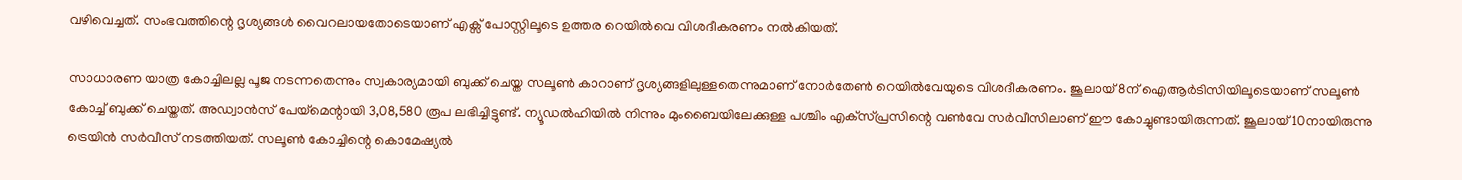വഴിവെച്ചത്. സംഭവത്തിന്റെ ദൃശ്യങ്ങൾ വൈറലായതോടെയാണ് എക്സ് പോസ്റ്റിലൂടെ ഉത്തര റെയിൽവെ വിശദീകരണം നൽകിയത്.

സാധാരണ യാത്ര കോച്ചിലല്ല പൂജ നടന്നതെന്നും സ്വകാര്യമായി ബുക്ക് ചെയ്ത സലൂൺ കാറാണ് ദൃശ്യങ്ങളിലുള്ളതെന്നുമാണ് നോർതേൺ റെയിൽവേയുടെ വിശദീകരണം. ജൂലായ് 8ന് ഐആർടിസിയിലൂടെയാണ് സലൂൺ കോച്ച് ബുക്ക് ചെയ്തത്. അഡ്വാൻസ് പേയ്‌മെന്റായി 3,08,580 രൂപ ലഭിച്ചിട്ടുണ്ട്. ന്യൂഡൽഹിയിൽ നിന്നും മുംബൈയിലേക്കുള്ള പശ്ചിം എക്‌സ്പ്രസിന്റെ വൺവേ സർവീസിലാണ് ഈ കോച്ചുണ്ടായിരുന്നത്. ജൂലായ് 10നായിരുന്നു ട്രെയിൻ സർവീസ് നടത്തിയത്. സലൂൺ കോച്ചിന്റെ കൊമേഷ്യൽ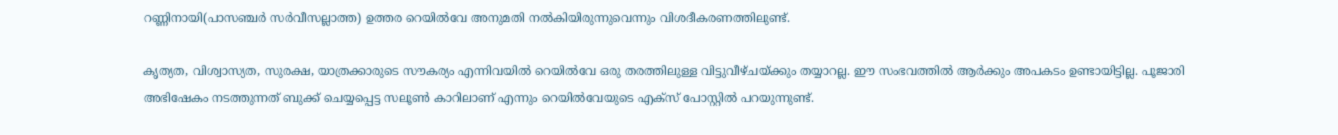റണ്ണിനായി(പാസഞ്ചർ സർവീസല്ലാത്ത) ഉത്തര റെയിൽവേ അനുമതി നൽകിയിരുന്നുവെന്നും വിശദീകരണത്തിലുണ്ട്.

കൃത്യത, വിശ്വാസ്യത, സുരക്ഷ, യാത്രക്കാരുടെ സൗകര്യം എന്നിവയിൽ റെയിൽവേ ഒരു തരത്തിലുള്ള വിട്ടുവീഴ്ചയ്ക്കും തയ്യാറല്ല. ഈ സംഭവത്തിൽ ആർക്കും അപകടം ഉണ്ടായിട്ടില്ല. പൂജാരി അഭിഷേകം നടത്തുന്നത് ബുക്ക് ചെയ്യപ്പെട്ട സലൂൺ കാറിലാണ് എന്നും റെയിൽവേയുടെ എക്‌സ് പോസ്റ്റിൽ പറയുന്നുണ്ട്.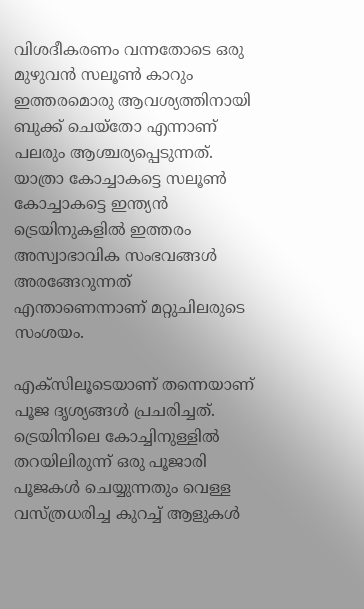വിശദീകരണം വന്നതോടെ ഒരു മുഴുവൻ സലൂൺ കാറും ഇത്തരമൊരു ആവശ്യത്തിനായി ബുക്ക് ചെയ്‌തോ എന്നാണ് പലരും ആശ്ചര്യപ്പെടുന്നത്. യാത്രാ കോച്ചാകട്ടെ സലൂൺ കോച്ചാകട്ടെ ഇന്ത്യൻ ട്രെയിനുകളിൽ ഇത്തരം അസ്വാഭാവിക സംഭവങ്ങൾ അരങ്ങേറുന്നത് എന്താണെന്നാണ് മറ്റുചിലരുടെ സംശയം.

എക്‌സിലൂടെയാണ് തന്നെയാണ് പൂജ ദൃശ്യങ്ങൾ പ്രചരിച്ചത്. ട്രെയിനിലെ കോച്ചിനുള്ളിൽ തറയിലിരുന്ന് ഒരു പൂജാരി പൂജകൾ ചെയ്യുന്നതും വെള്ള വസ്ത്രധരിച്ച കുറച്ച് ആളുകൾ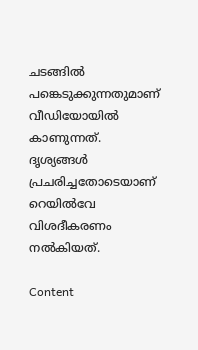ചടങ്ങിൽ പങ്കെടുക്കുന്നതുമാണ് വീഡിയോയിൽ കാണുന്നത്. ദൃശ്യങ്ങൾ പ്രചരിച്ചതോടെയാണ് റെയിൽവേ വിശദീകരണം നൽകിയത്.

Content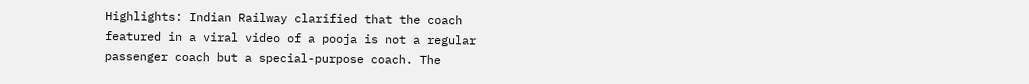Highlights: Indian Railway clarified that the coach featured in a viral video of a pooja is not a regular passenger coach but a special-purpose coach. The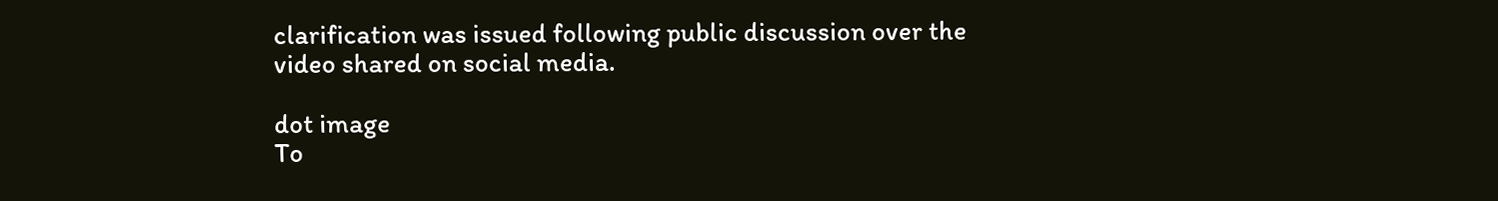clarification was issued following public discussion over the video shared on social media.

dot image
To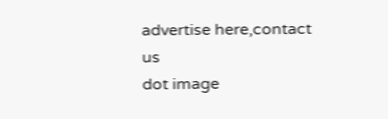advertise here,contact us
dot image